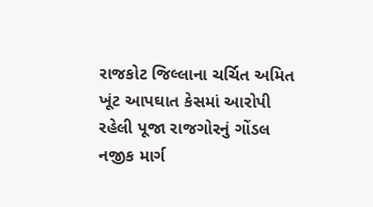રાજકોટ જિલ્લાના ચર્ચિત અમિત ખૂંટ આપઘાત કેસમાં આરોપી રહેલી પૂજા રાજગોરનું ગોંડલ નજીક માર્ગ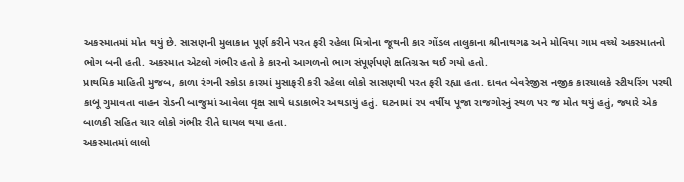અકસ્માતમાં મોત થયું છે. સાસણની મુલાકાત પૂર્ણ કરીને પરત ફરી રહેલા મિત્રોના જૂથની કાર ગોંડલ તાલુકાના શ્રીનાથગઢ અને મોવિયા ગામ વચ્ચે અકસ્માતનો ભોગ બની હતી. અકસ્માત એટલો ગંભીર હતો કે કારનો આગળનો ભાગ સંપૂર્ણપણે ક્ષતિગ્રસ્ત થઈ ગયો હતો.
પ્રાથમિક માહિતી મુજબ, કાળા રંગની સ્કોડા કારમાં મુસાફરી કરી રહેલા લોકો સાસણથી પરત ફરી રહ્યા હતા. દાવત બેવરેજીસ નજીક કારચાલકે સ્ટીયરિંગ પરથી કાબૂ ગુમાવતા વાહન રોડની બાજુમાં આવેલા વૃક્ષ સાથે ધડાકાભેર અથડાયું હતું. ઘટનામાં ૨૫ વર્ષીય પૂજા રાજગોરનું સ્થળ પર જ મોત થયું હતું, જ્યારે એક બાળકી સહિત ચાર લોકો ગંભીર રીતે ઘાયલ થયા હતા.
અકસ્માતમાં લાલો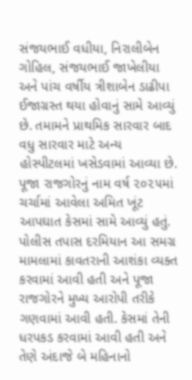સંજયભાઈ વધીયા, નિરાલીબેન ગોહિલ, સંજયભાઈ જાખેલીયા અને પાંચ વર્ષીય ત્રીશાબેન ડાઢીપા ઈજાગ્રસ્ત થયા હોવાનું સામે આવ્યું છે. તમામને પ્રાથમિક સારવાર બાદ વધુ સારવાર માટે અન્ય હોસ્પીટલમાં ખસેડવામાં આવ્યા છે.
પૂજા રાજગોરનું નામ વર્ષ ૨૦૨૫માં ચર્ચામાં આવેલા અમિત ખૂંટ આપઘાત કેસમાં સામે આવ્યું હતું. પોલીસ તપાસ દરમિયાન આ સમગ્ર મામલામાં કાવતરાની આશંકા વ્યક્ત કરવામાં આવી હતી અને પૂજા રાજગોરને મુખ્ય આરોપી તરીકે ગણવામાં આવી હતી. કેસમાં તેની ધરપકડ કરવામાં આવી હતી અને તેણે અંદાજે બે મહિનાનો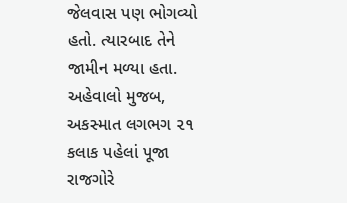જેલવાસ પણ ભોગવ્યો હતો. ત્યારબાદ તેને જામીન મળ્યા હતા.
અહેવાલો મુજબ, અકસ્માત લગભગ ૨૧ કલાક પહેલાં પૂજા રાજગોરે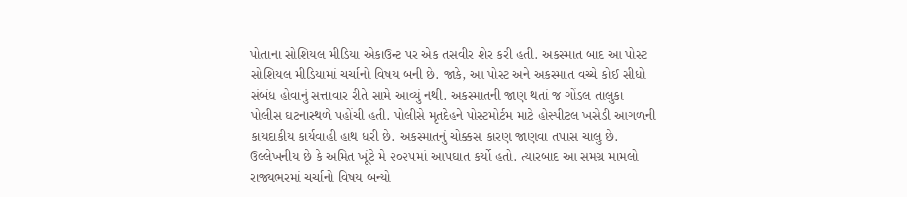પોતાના સોશિયલ મીડિયા એકાઉન્ટ પર એક તસવીર શેર કરી હતી. અકસ્માત બાદ આ પોસ્ટ સોશિયલ મીડિયામાં ચર્ચાનો વિષય બની છે. જાકે, આ પોસ્ટ અને અકસ્માત વચ્ચે કોઈ સીધો સંબંધ હોવાનું સત્તાવાર રીતે સામે આવ્યું નથી. અકસ્માતની જાણ થતાં જ ગોંડલ તાલુકા પોલીસ ઘટનાસ્થળે પહોંચી હતી. પોલીસે મૃતદેહને પોસ્ટમોર્ટમ માટે હોસ્પીટલ ખસેડી આગળની કાયદાકીય કાર્યવાહી હાથ ધરી છે. અકસ્માતનું ચોક્કસ કારણ જાણવા તપાસ ચાલુ છે.
ઉલ્લેખનીય છે કે અમિત ખૂંટે મે ૨૦૨૫માં આપઘાત કર્યો હતો. ત્યારબાદ આ સમગ્ર મામલો રાજ્યભરમાં ચર્ચાનો વિષય બન્યો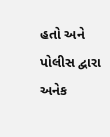હતો અને પોલીસ દ્વારા અનેક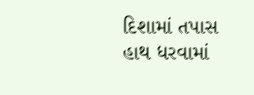દિશામાં તપાસ હાથ ધરવામાં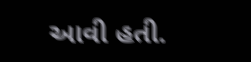આવી હતી.